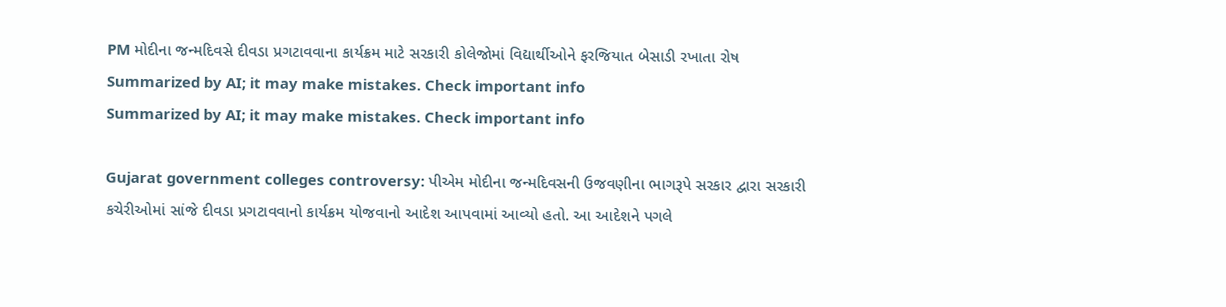PM મોદીના જન્મદિવસે દીવડા પ્રગટાવવાના કાર્યક્રમ માટે સરકારી કોલેજોમાં વિદ્યાર્થીઓને ફરજિયાત બેસાડી રખાતા રોષ
Summarized by AI; it may make mistakes. Check important info
Summarized by AI; it may make mistakes. Check important info

Gujarat government colleges controversy: પીએમ મોદીના જન્મદિવસની ઉજવણીના ભાગરૂપે સરકાર દ્વારા સરકારી કચેરીઓમાં સાંજે દીવડા પ્રગટાવવાનો કાર્યક્રમ યોજવાનો આદેશ આપવામાં આવ્યો હતો. આ આદેશને પગલે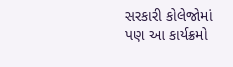સરકારી કોલેજોમાં પણ આ કાર્યક્રમો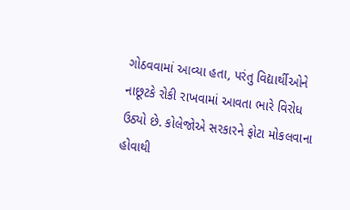ગોઠવવામાં આવ્યા હતા, પરંતુ વિદ્યાર્થીઓને નાછૂટકે રોકી રાખવામાં આવતા ભારે વિરોધ ઉઠ્યો છે. કોલેજોએ સરકારને ફોટા મોકલવાના હોવાથી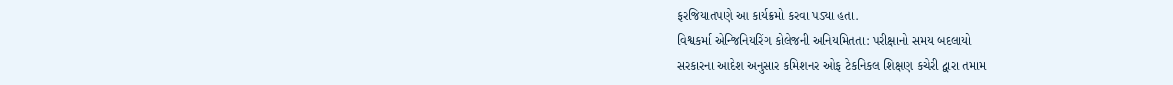ફરજિયાતપણે આ કાર્યક્રમો કરવા પડ્યા હતા.
વિશ્વકર્મા એન્જિનિયરિંગ કોલેજની અનિયમિતતા: પરીક્ષાનો સમય બદલાયો
સરકારના આદેશ અનુસાર કમિશનર ઓફ ટેકનિકલ શિક્ષણ કચેરી દ્વારા તમામ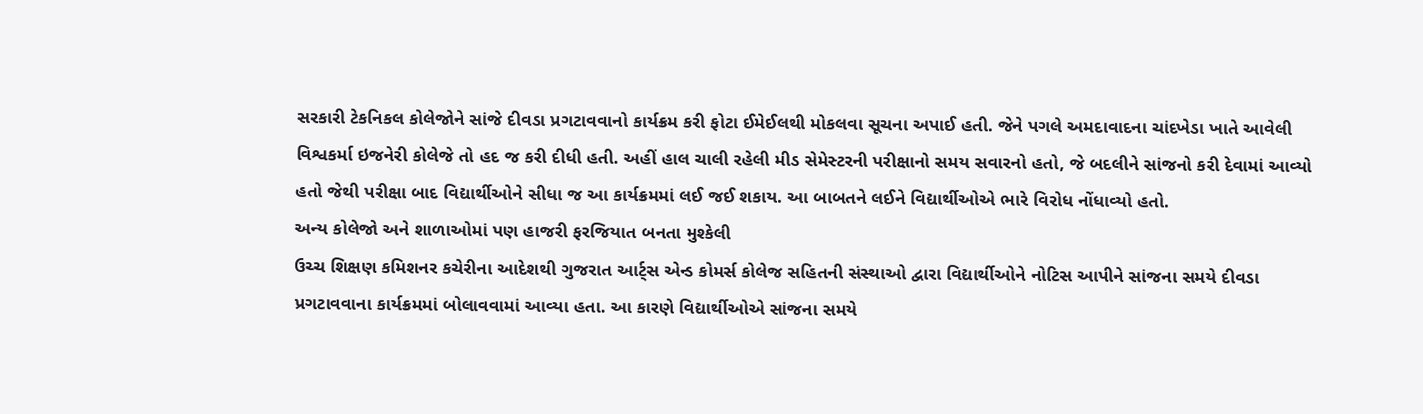સરકારી ટેકનિકલ કોલેજોને સાંજે દીવડા પ્રગટાવવાનો કાર્યક્રમ કરી ફોટા ઈમેઈલથી મોકલવા સૂચના અપાઈ હતી. જેને પગલે અમદાવાદના ચાંદખેડા ખાતે આવેલી વિશ્વકર્મા ઇજનેરી કોલેજે તો હદ જ કરી દીધી હતી. અહીં હાલ ચાલી રહેલી મીડ સેમેસ્ટરની પરીક્ષાનો સમય સવારનો હતો, જે બદલીને સાંજનો કરી દેવામાં આવ્યો હતો જેથી પરીક્ષા બાદ વિદ્યાર્થીઓને સીધા જ આ કાર્યક્રમમાં લઈ જઈ શકાય. આ બાબતને લઈને વિદ્યાર્થીઓએ ભારે વિરોધ નોંધાવ્યો હતો.
અન્ય કોલેજો અને શાળાઓમાં પણ હાજરી ફરજિયાત બનતા મુશ્કેલી
ઉચ્ચ શિક્ષણ કમિશનર કચેરીના આદેશથી ગુજરાત આર્ટ્સ એન્ડ કોમર્સ કોલેજ સહિતની સંસ્થાઓ દ્વારા વિદ્યાર્થીઓને નોટિસ આપીને સાંજના સમયે દીવડા પ્રગટાવવાના કાર્યક્રમમાં બોલાવવામાં આવ્યા હતા. આ કારણે વિદ્યાર્થીઓએ સાંજના સમયે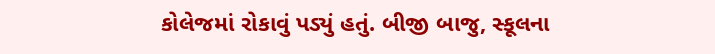કોલેજમાં રોકાવું પડ્યું હતું. બીજી બાજુ, સ્કૂલના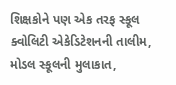શિક્ષકોને પણ એક તરફ સ્કૂલ ક્વોલિટી એકેડિટેશનની તાલીમ, મોડલ સ્કૂલની મુલાકાત,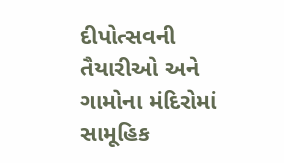દીપોત્સવની તૈયારીઓ અને ગામોના મંદિરોમાં સામૂહિક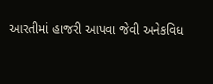આરતીમાં હાજરી આપવા જેવી અનેકવિધ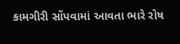કામગીરી સોંપવામાં આવતા ભારે રોષ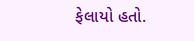ફેલાયો હતો.